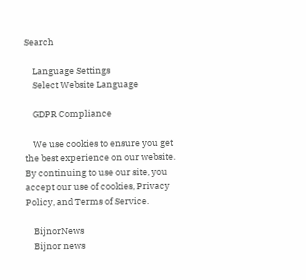Search

    Language Settings
    Select Website Language

    GDPR Compliance

    We use cookies to ensure you get the best experience on our website. By continuing to use our site, you accept our use of cookies, Privacy Policy, and Terms of Service.

    BijnorNews
    Bijnor news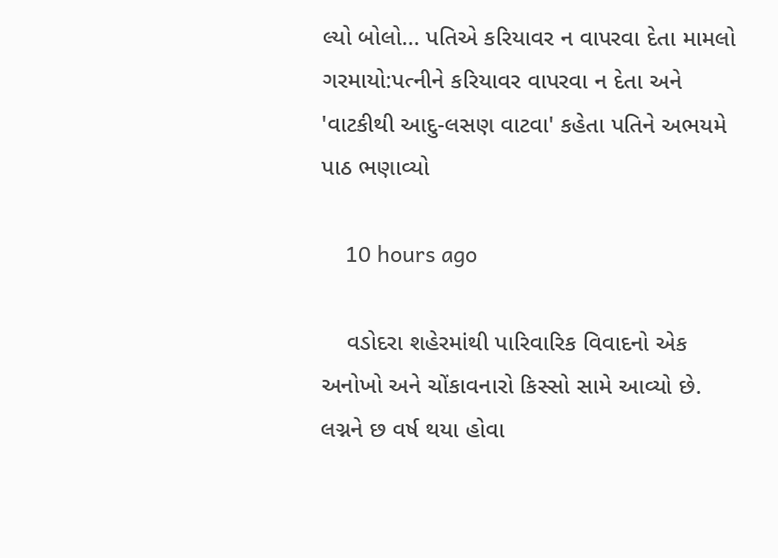લ્યો બોલો... પતિએ કરિયાવર ન વાપરવા દેતા મામલો ગરમાયો:પત્નીને કરિયાવર વાપરવા ન દેતા અને 'વાટકીથી આદુ-લસણ વાટવા' કહેતા પતિને અભયમે પાઠ ભણાવ્યો

    10 hours ago

    વડોદરા શહેરમાંથી પારિવારિક વિવાદનો એક અનોખો અને ચોંકાવનારો કિસ્સો સામે આવ્યો છે. લગ્નને છ વર્ષ થયા હોવા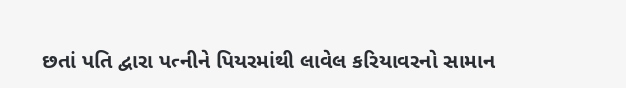છતાં પતિ દ્વારા પત્નીને પિયરમાંથી લાવેલ કરિયાવરનો સામાન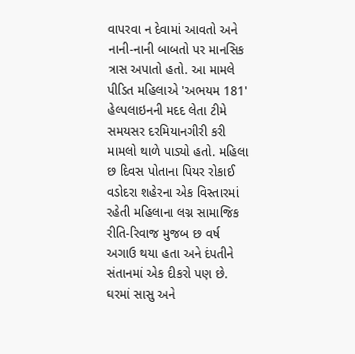વાપરવા ન દેવામાં આવતો અને નાની-નાની બાબતો પર માનસિક ત્રાસ અપાતો હતો. આ મામલે પીડિત મહિલાએ 'અભયમ 181' હેલ્પલાઇનની મદદ લેતા ટીમે સમયસર દરમિયાનગીરી કરી મામલો થાળે પાડ્યો હતો. મહિલા છ દિવસ પોતાના પિયર રોકાઈ વડોદરા શહેરના એક વિસ્તારમાં રહેતી મહિલાના લગ્ન સામાજિક રીતિ-રિવાજ મુજબ છ વર્ષ અગાઉ થયા હતા અને દંપતીને સંતાનમાં એક દીકરો પણ છે. ઘરમાં સાસુ અને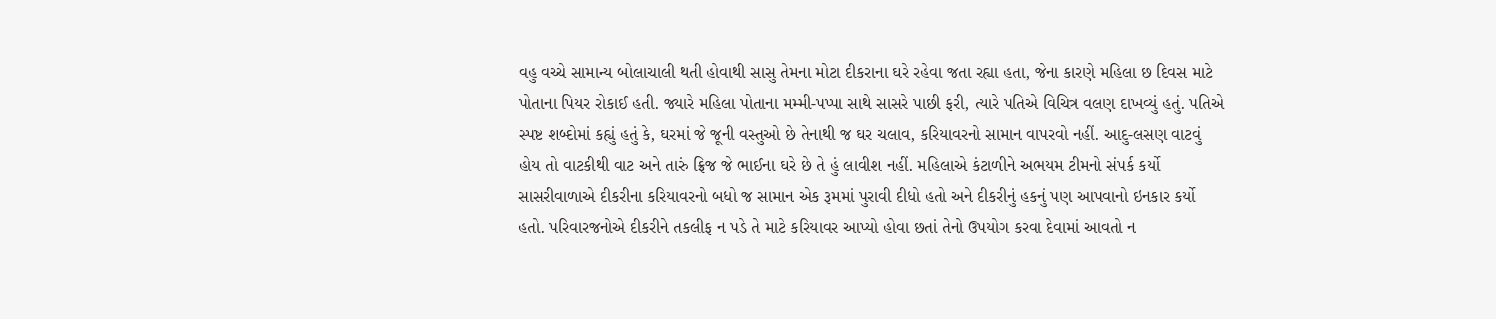વહુ વચ્ચે સામાન્ય બોલાચાલી થતી હોવાથી સાસુ તેમના મોટા દીકરાના ઘરે રહેવા જતા રહ્યા હતા, જેના કારણે મહિલા છ દિવસ માટે પોતાના પિયર રોકાઈ હતી. જ્યારે મહિલા પોતાના મમ્મી-પપ્પા સાથે સાસરે પાછી ફરી, ત્યારે પતિએ વિચિત્ર વલણ દાખવ્યું હતું. પતિએ સ્પષ્ટ શબ્દોમાં કહ્યું હતું કે, ઘરમાં જે જૂની વસ્તુઓ છે તેનાથી જ ઘર ચલાવ, કરિયાવરનો સામાન વાપરવો નહીં. આદુ-લસણ વાટવું હોય તો વાટકીથી વાટ અને તારું ફ્રિજ જે ભાઈના ઘરે છે તે હું લાવીશ નહીં. મહિલાએ કંટાળીને અભયમ ટીમનો સંપર્ક કર્યો સાસરીવાળાએ દીકરીના કરિયાવરનો બધો જ સામાન એક રૂમમાં પુરાવી દીધો હતો અને દીકરીનું હકનું પણ આપવાનો ઇનકાર કર્યો હતો. પરિવારજનોએ દીકરીને તકલીફ ન પડે તે માટે કરિયાવર આપ્યો હોવા છતાં તેનો ઉપયોગ કરવા દેવામાં આવતો ન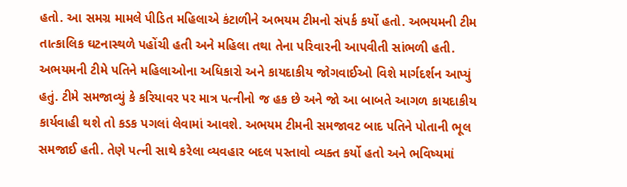હતો. આ સમગ્ર મામલે પીડિત મહિલાએ કંટાળીને અભયમ ટીમનો સંપર્ક કર્યો હતો. અભયમની ટીમ તાત્કાલિક ઘટનાસ્થળે પહોંચી હતી અને મહિલા તથા તેના પરિવારની આપવીતી સાંભળી હતી. અભયમની ટીમે પતિને મહિલાઓના અધિકારો અને કાયદાકીય જોગવાઈઓ વિશે માર્ગદર્શન આપ્યું હતું. ટીમે સમજાવ્યું કે કરિયાવર પર માત્ર પત્નીનો જ હક છે અને જો આ બાબતે આગળ કાયદાકીય કાર્યવાહી થશે તો કડક પગલાં લેવામાં આવશે. અભયમ ટીમની સમજાવટ બાદ પતિને પોતાની ભૂલ સમજાઈ હતી. તેણે પત્ની સાથે કરેલા વ્યવહાર બદલ પસ્તાવો વ્યક્ત કર્યો હતો અને ભવિષ્યમાં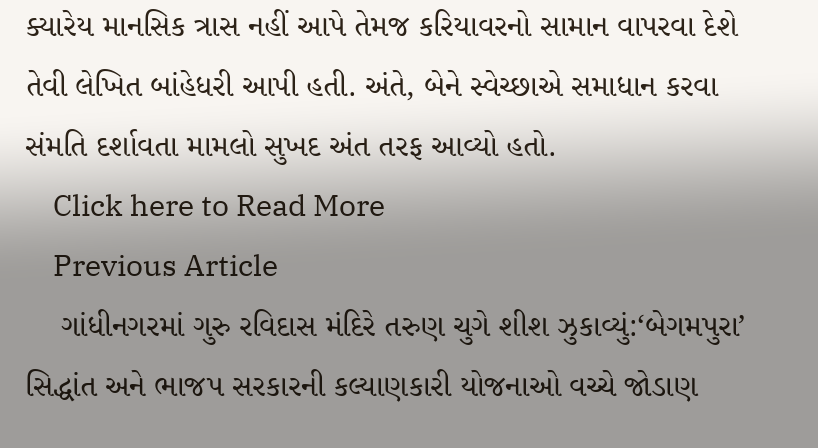ક્યારેય માનસિક ત્રાસ નહીં આપે તેમજ કરિયાવરનો સામાન વાપરવા દેશે તેવી લેખિત બાંહેધરી આપી હતી. અંતે, બેને સ્વેચ્છાએ સમાધાન કરવા સંમતિ દર્શાવતા મામલો સુખદ અંત તરફ આવ્યો હતો.
    Click here to Read More
    Previous Article
    ગાંધીનગરમાં ગુરુ રવિદાસ મંદિરે તરુણ ચુગે શીશ ઝુકાવ્યું:‘બેગમપુરા’ સિદ્ધાંત અને ભાજપ સરકારની કલ્યાણકારી યોજનાઓ વચ્ચે જોડાણ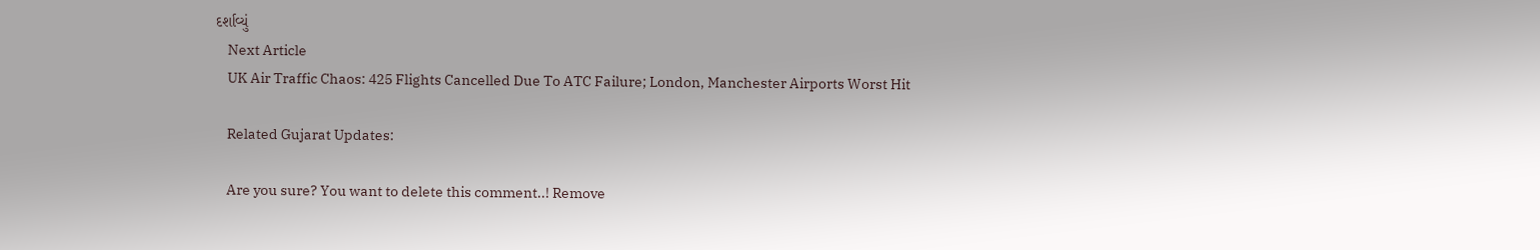દર્શાવ્યું
    Next Article
    UK Air Traffic Chaos: 425 Flights Cancelled Due To ATC Failure; London, Manchester Airports Worst Hit

    Related Gujarat Updates:

    Are you sure? You want to delete this comment..! Remove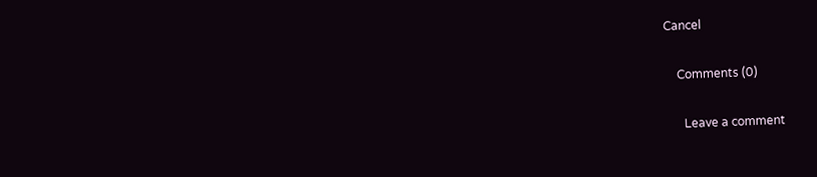Cancel

    Comments (0)

      Leave a comment